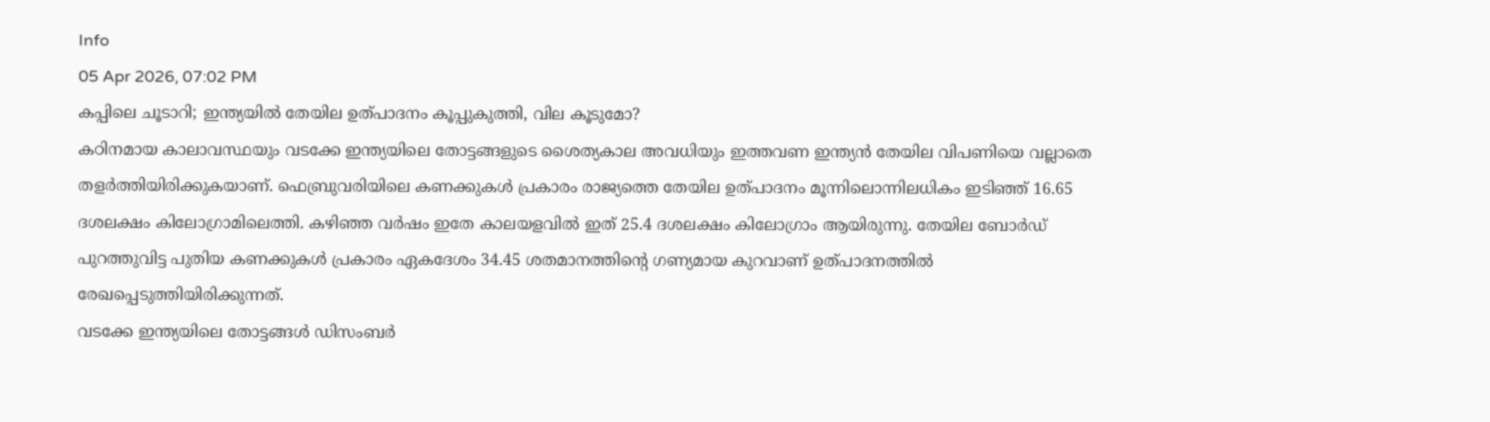Info
05 Apr 2026, 07:02 PM
കപ്പിലെ ചൂടാറി; ഇന്ത്യയിൽ തേയില ഉത്പാദനം കൂപ്പുകുത്തി, വില കൂടുമോ?
കഠിനമായ കാലാവസ്ഥയും വടക്കേ ഇന്ത്യയിലെ തോട്ടങ്ങളുടെ ശൈത്യകാല അവധിയും ഇത്തവണ ഇന്ത്യൻ തേയില വിപണിയെ വല്ലാതെ തളർത്തിയിരിക്കുകയാണ്. ഫെബ്രുവരിയിലെ കണക്കുകൾ പ്രകാരം രാജ്യത്തെ തേയില ഉത്പാദനം മൂന്നിലൊന്നിലധികം ഇടിഞ്ഞ് 16.65 ദശലക്ഷം കിലോഗ്രാമിലെത്തി. കഴിഞ്ഞ വർഷം ഇതേ കാലയളവിൽ ഇത് 25.4 ദശലക്ഷം കിലോഗ്രാം ആയിരുന്നു. തേയില ബോർഡ് പുറത്തുവിട്ട പുതിയ കണക്കുകൾ പ്രകാരം ഏകദേശം 34.45 ശതമാനത്തിന്റെ ഗണ്യമായ കുറവാണ് ഉത്പാദനത്തിൽ രേഖപ്പെടുത്തിയിരിക്കുന്നത്.
വടക്കേ ഇന്ത്യയിലെ തോട്ടങ്ങൾ ഡിസംബർ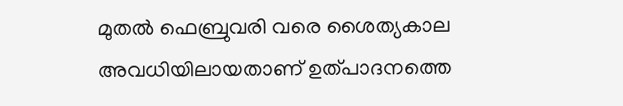മുതൽ ഫെബ്രുവരി വരെ ശൈത്യകാല അവധിയിലായതാണ് ഉത്പാദനത്തെ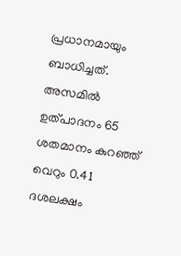പ്രധാനമായും ബാധിച്ചത്. അസമിൽ ഉത്പാദനം 65 ശതമാനം കുറഞ്ഞ് വെറും 0.41 ദശലക്ഷം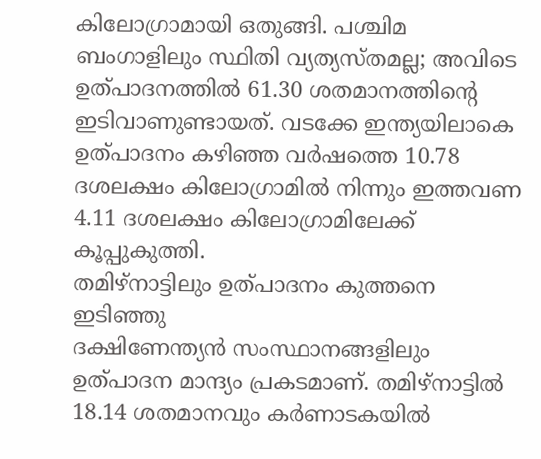കിലോഗ്രാമായി ഒതുങ്ങി. പശ്ചിമ ബംഗാളിലും സ്ഥിതി വ്യത്യസ്തമല്ല; അവിടെ ഉത്പാദനത്തിൽ 61.30 ശതമാനത്തിൻ്റെ ഇടിവാണുണ്ടായത്. വടക്കേ ഇന്ത്യയിലാകെ ഉത്പാദനം കഴിഞ്ഞ വർഷത്തെ 10.78 ദശലക്ഷം കിലോഗ്രാമിൽ നിന്നും ഇത്തവണ 4.11 ദശലക്ഷം കിലോഗ്രാമിലേക്ക് കൂപ്പുകുത്തി.
തമിഴ്നാട്ടിലും ഉത്പാദനം കുത്തനെ ഇടിഞ്ഞു
ദക്ഷിണേന്ത്യൻ സംസ്ഥാനങ്ങളിലും ഉത്പാദന മാന്ദ്യം പ്രകടമാണ്. തമിഴ്നാട്ടിൽ 18.14 ശതമാനവും കർണാടകയിൽ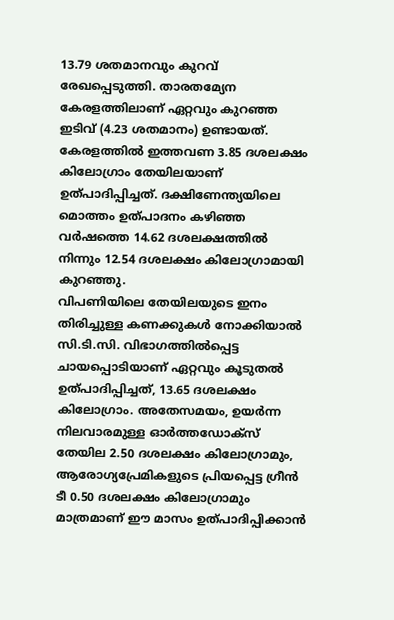13.79 ശതമാനവും കുറവ് രേഖപ്പെടുത്തി. താരതമ്യേന കേരളത്തിലാണ് ഏറ്റവും കുറഞ്ഞ ഇടിവ് (4.23 ശതമാനം) ഉണ്ടായത്. കേരളത്തിൽ ഇത്തവണ 3.85 ദശലക്ഷം കിലോഗ്രാം തേയിലയാണ് ഉത്പാദിപ്പിച്ചത്. ദക്ഷിണേന്ത്യയിലെ മൊത്തം ഉത്പാദനം കഴിഞ്ഞ വർഷത്തെ 14.62 ദശലക്ഷത്തിൽ നിന്നും 12.54 ദശലക്ഷം കിലോഗ്രാമായി കുറഞ്ഞു.
വിപണിയിലെ തേയിലയുടെ ഇനം തിരിച്ചുള്ള കണക്കുകൾ നോക്കിയാൽ സി.ടി.സി. വിഭാഗത്തിൽപ്പെട്ട ചായപ്പൊടിയാണ് ഏറ്റവും കൂടുതൽ ഉത്പാദിപ്പിച്ചത്, 13.65 ദശലക്ഷം കിലോഗ്രാം. അതേസമയം, ഉയർന്ന നിലവാരമുള്ള ഓർത്തഡോക്സ് തേയില 2.50 ദശലക്ഷം കിലോഗ്രാമും, ആരോഗ്യപ്രേമികളുടെ പ്രിയപ്പെട്ട ഗ്രീൻ ടീ 0.50 ദശലക്ഷം കിലോഗ്രാമും മാത്രമാണ് ഈ മാസം ഉത്പാദിപ്പിക്കാൻ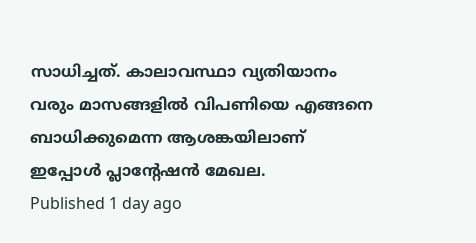സാധിച്ചത്. കാലാവസ്ഥാ വ്യതിയാനം വരും മാസങ്ങളിൽ വിപണിയെ എങ്ങനെ ബാധിക്കുമെന്ന ആശങ്കയിലാണ് ഇപ്പോൾ പ്ലാന്റേഷൻ മേഖല.
Published 1 day ago